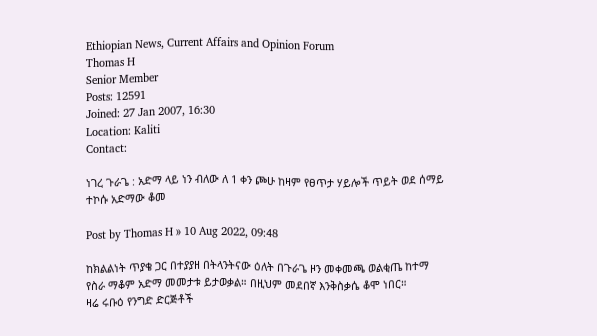Ethiopian News, Current Affairs and Opinion Forum
Thomas H
Senior Member
Posts: 12591
Joined: 27 Jan 2007, 16:30
Location: Kaliti
Contact:

ነገረ ጉራጌ : አድማ ላይ ነን ብለው ለ 1 ቀን ጮሁ ከዛም የፀጥታ ሃይሎች ጥይት ወደ ሰማይ ተኮሱ አድማው ቆመ

Post by Thomas H » 10 Aug 2022, 09:48

ከክልልነት ጥያቄ ጋር በተያያዘ በትላንትናው ዕለት በጉራጌ ዞን መቀመጫ ወልቂጤ ከተማ የስራ ማቆም አድማ መመታቱ ይታወቃል። በዚህም መደበኛ እንቅስቃሴ ቆሞ ነበር።
ዛሬ ሩቡዕ የንግድ ድርጅቶች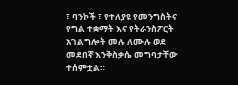፣ ባንኮች ፣ የተለያዩ የመንግስትና የግል ተቋማት እና የትራንስፖርት አገልግሎት መሉ ለሙሉ ወደ መደበኛ እንቅስቃሴ መግባታቸው ተሰምቷል።